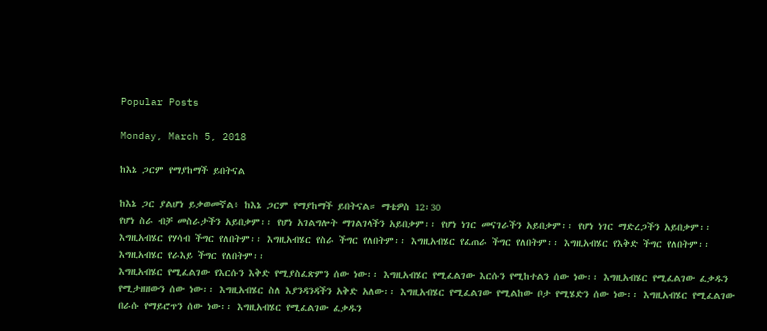Popular Posts

Monday, March 5, 2018

ከእኔ ጋርም የማያከማች ይበትናል

ከእኔ ጋር ያልሆነ ይቃወመኛል፥ ከእኔ ጋርም የማያከማች ይበትናል። ማቴዎስ 12፡30
የሆነ ስራ ብቻ መስራታችን አይበቃም፡፡ የሆነ አገልግሎት ማገልገላችን አይበቃም፡፡ የሆነ ነገር መናገራችን አይበቃም፡፡ የሆነ ነገር ማድረጋችን አይበቃም፡፡
እግዚአብሄር የሃሳብ ችግር የለበትም፡፡ እግዚአብሄር የስራ ችግር የለበትም፡፡ እግዚአብሄር የፈጠራ ችግር የለበትም፡፡ እግዚአብሄር የእቅድ ችግር የለበትም፡፡ እግዚአብሄር የራእይ ችግር የለበትም፡፡
እግዚአብሄር የሚፈልገው የእርሱን እቅድ የሚያስፈጽምን ሰው ነው፡፡ እግዚአብሄር የሚፈልገው እርሱን የሚከተልን ሰው ነው፡፡ እግዚአብሄር የሚፈልገው ፈቃዱን የሚታዘዘውን ሰው ነው፡፡ እግዚአብሄር ስለ እያንዳንዳችን አቅድ አለው፡፡ እግዚአብሄር የሚፈልገው የሚልከው ቦታ የሚሄድን ሰው ነው፡፡ እግዚአብሄር የሚፈልገው በራሱ የማይሮጥን ሰው ነው፡፡ እግዚአብሄር የሚፈልገው ፈቃዱን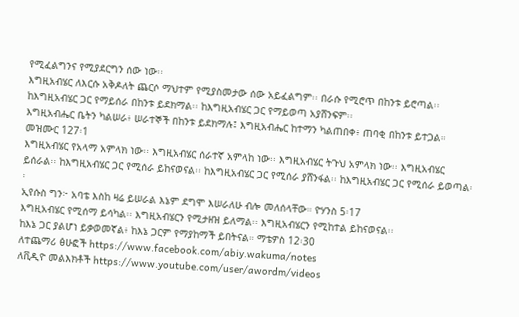የሚፈልግንና የሚያደርግን ሰው ነው፡፡
እግዚአብሄር ለእርሱ አቅዶለት ጨርሶ ማህተም የሚያስመታው ሰው አይፈልግም፡፡ በራሱ የሚሮጥ በከንቱ ይሮጣል፡፡ ከእግዚአብሄር ጋር የማይሰራ በከንቱ ይደክማል፡፡ ከእግዚአብሄር ጋር የማይወጣ አያሸንፍም፡፡
እግዚአብሔር ቤትን ካልሠራ፥ ሠራተኞች በከንቱ ይደክማሉ፤ እግዚአብሔር ከተማን ካልጠበቀ፥ ጠባቂ በከንቱ ይተጋል። መዝሙር 127፡1
እግዚአብሄር የአላማ አምላክ ነው፡፡ እግዚአብሄር ሰራተኛ አምላከ ነው፡፡ እግዚአብሄር ትጉህ አምላክ ነው፡፡ እግዚአብሄር ይሰራል፡፡ ከእግዚአብሄር ጋር የሚሰራ ይከናወናል፡፡ ከእግዚአብሄር ጋር የሚሰራ ያሸንፋል፡፡ ከእግዚአብሄር ጋር የሚሰራ ይወጣል፡፡
ኢየሱስ ግን፦ አባቴ እስከ ዛሬ ይሠራል እኔም ደግሞ እሠራለሁ ብሎ መለሰላቸው። ዮሃንስ 5፡17
እግዚአብሄር የሚሰማ ይሳካል፡፡ እግዚአብሄርን የሚታዘዝ ይለማል፡፡ እግዚአብሄርን የሚከተል ይከናወናል፡፡
ከእኔ ጋር ያልሆነ ይቃወመኛል፥ ከእኔ ጋርም የማያከማች ይበትናል። ማቴዎስ 12፡30
ለተጨማሪ ፅሁፎች https://www.facebook.com/abiy.wakuma/notes
ለቪዲዮ መልእክቶች https://www.youtube.com/user/awordm/videos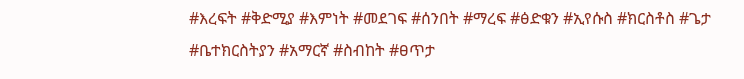#እረፍት #ቅድሚያ #እምነት #መደገፍ #ሰንበት #ማረፍ #ፅድቁን #ኢየሱስ #ክርስቶስ #ጌታ #ቤተክርስትያን #አማርኛ #ስብከት #ፀጥታ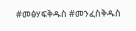#መፅሃፍቅዱስ #መንፈስቅዱስ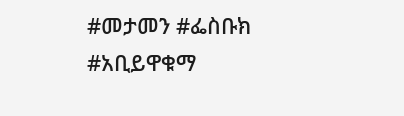#መታመን #ፌስቡክ #አቢይዋቁማ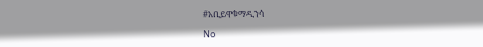#አቢይዋቁማዲንሳ

No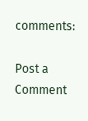comments:

Post a Comment